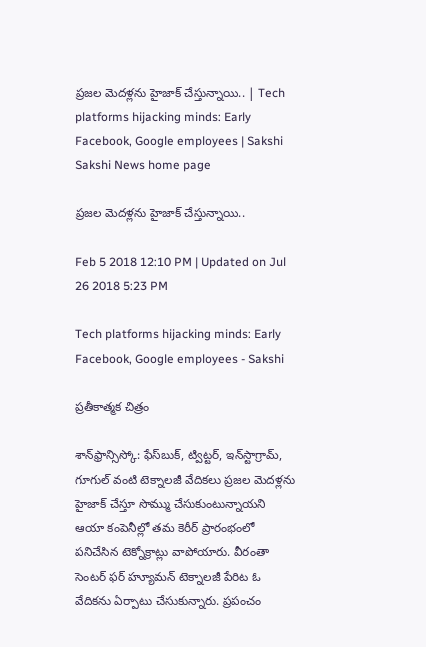ప్రజల మెదళ్లను హైజాక్‌ చేస్తున్నాయి.. | Tech platforms hijacking minds: Early Facebook, Google employees | Sakshi
Sakshi News home page

ప్రజల మెదళ్లను హైజాక్‌ చేస్తున్నాయి..

Feb 5 2018 12:10 PM | Updated on Jul 26 2018 5:23 PM

Tech platforms hijacking minds: Early Facebook, Google employees - Sakshi

ప్రతీకాత్మక చిత్రం

శాన్‌ఫ్రాన్సిస్కో: ఫేస్‌బుక్‌, ట్విట్టర్‌, ఇన్‌స్టాగ్రామ్‌, గూగుల్‌ వంటి టెక్నాలజీ వేదికలు ప్రజల మెదళ్లను హైజాక్‌ చేస్తూ సొమ్ము చేసుకుంటున్నాయని ఆయా కంపెనీల్లో తమ కెరీర్‌ ప్రారంభంలో పనిచేసిన టెక్నోక్రాట్లు వాపోయారు. వీరంతా సెంటర్‌ ఫర్‌ హ్యూమన్‌ టెక్నాలజీ పేరిట ఓ వేదికను ఏర్పాటు చేసుకున్నారు. ప్రపంచం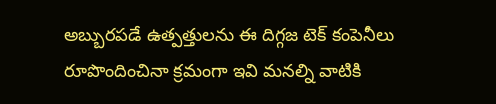అబ్బురపడే ఉత్పత్తులను ఈ దిగ్గజ టెక్‌ కంపెనీలు రూపొందించినా క్రమంగా ఇవి మనల్ని వాటికి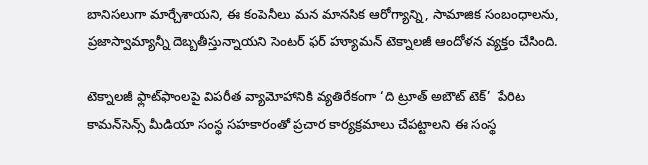బానిసలుగా మార్చేశాయని, ఈ కంపెనీలు మన మానసిక ఆరోగ్యాన్ని, సామాజిక సంబంధాలను, ప్రజాస్వామ్యాన్నీ దెబ్బతీస్తున్నాయని సెంటర్‌ ఫర్‌ హ్యూమన్‌ టెక్నాలజీ ఆందోళన వ్యక్తం చేసింది.

టెక్నాలజీ ఫ్లాట్‌ఫాంలపై విపరీత వ్యామోహానికి వ్యతిరేకంగా ‘ది ట్రూత్‌ అబౌట్‌ టెక్‌’  పేరిట కామన్‌సెన్స్‌ మీడియా సంస్థ సహకారంతో ప్రచార కార్యక్రమాలు చేపట్టాలని ఈ సంస్థ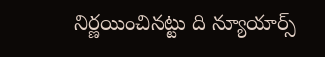నిర్ణయించినట్టు ది న్యూయార్స్‌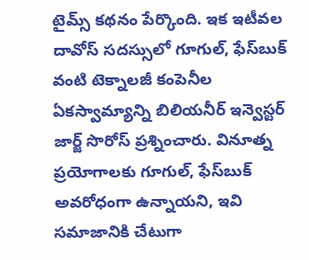టైమ్స్‌ కథనం పేర్కొంది. ఇక ఇటీవల దావోస్‌ సదస్సులో గూగుల్‌, ఫేస్‌బుక్‌ వంటి టెక్నాలజీ కంపెనీల ఏకస్వామ్యాన్ని బిలియనీర్‌ ఇన్వెస్టర్‌ జార్జ్‌ సొరోస్‌ ప్రశ్నించారు. వినూత్న ప్రయోగాలకు గూగుల్‌, ఫేస్‌బుక్‌ అవరోధంగా ఉన్నాయని, ఇవి సమాజానికి చేటుగా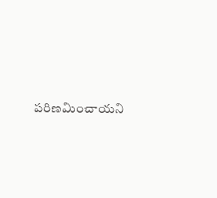పరిణమించాయని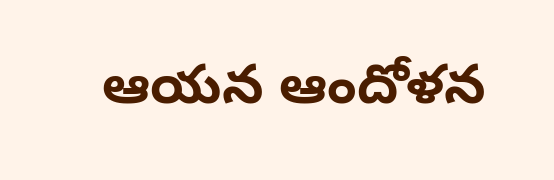ఆయన ఆందోళన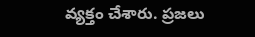వ్యక్తం చేశారు. ప్రజలు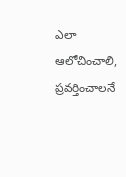ఎలా ఆలోచించాలి, ప్రవర్తించాలనే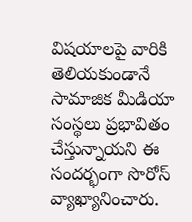విషయాలపై వారికి తెలియకుండానే సామాజిక మీడియా సంస్థలు ప్రభావితం చేస్తున్నాయని ఈ సందర్భంగా సొరోస్‌ వ్యాఖ్యానించారు.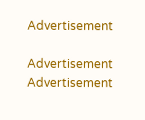Advertisement

Advertisement
Advertisement